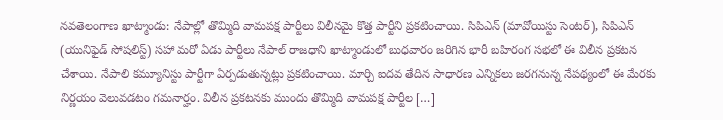నవతెలంగాణ ఖాట్మాండు: నేపాల్లో తొమ్మిది వామపక్ష పార్టీలు విలీనమై కొత్త పార్టీని ప్రకటించాయి. సిపిఎన్ (మావోయిస్టు సెంటర్), సిపిఎన్ (యునిఫైడ్ సోషలిస్ట్) సహా మరో ఏడు పార్టీలు నేపాల్ రాజధాని ఖాట్మాండులో బుధవారం జరిగిన భారీ బహిరంగ సభలో ఈ విలీన ప్రకటన చేశాయి. నేపాలి కమ్యూనిస్టు పార్టీగా ఏర్పడుతున్నట్లు ప్రకటించాయి. మార్చి ఐదవ తేదిన సాధారణ ఎన్నికలు జరగనున్న నేపథ్యంలో ఈ మేరకు నిర్ణయం వెలువడటం గమనార్హం. విలీన ప్రకటనకు ముందు తొమ్మిది వామపక్ష పార్టీల […]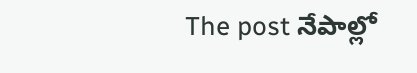The post నేపాల్లో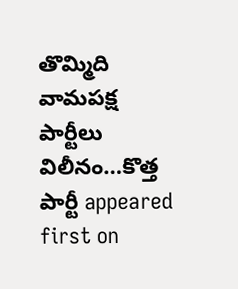తొమ్మిది వామపక్ష పార్టీలు విలీనం…కొత్త పార్టీ appeared first on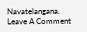Navatelangana.
Leave A Comment